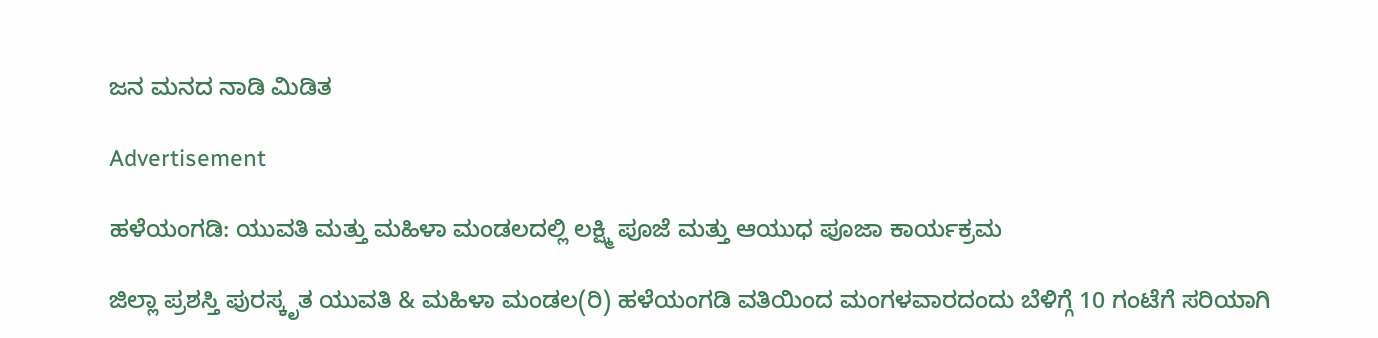ಜನ ಮನದ ನಾಡಿ ಮಿಡಿತ

Advertisement

ಹಳೆಯಂಗಡಿ: ಯುವತಿ ಮತ್ತು ಮಹಿಳಾ ಮಂಡಲದಲ್ಲಿ ಲಕ್ಷ್ಮಿ ಪೂಜೆ ಮತ್ತು ಆಯುಧ ಪೂಜಾ ಕಾರ್ಯಕ್ರಮ

ಜಿಲ್ಲಾ ಪ್ರಶಸ್ತಿ ಪುರಸ್ಕೃತ ಯುವತಿ & ಮಹಿಳಾ ಮಂಡಲ(ರಿ) ಹಳೆಯಂಗಡಿ ವತಿಯಿಂದ ಮಂಗಳವಾರದಂದು ಬೆಳಿಗ್ಗೆ 10 ಗಂಟೆಗೆ ಸರಿಯಾಗಿ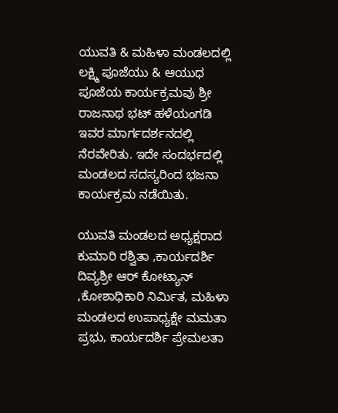ಯುವತಿ & ಮಹಿಳಾ ಮಂಡಲದಲ್ಲಿ ಲಕ್ಷ್ಮಿ ಪೂಜೆಯು & ಆಯುಧ ಪೂಜೆಯ ಕಾರ್ಯಕ್ರಮವು ಶ್ರೀ ರಾಜನಾಥ ಭಟ್ ಹಳೆಯಂಗಡಿ ಇವರ ಮಾರ್ಗದರ್ಶನದಲ್ಲಿ ನೆರವೇರಿತು. ಇದೇ ಸಂದರ್ಭದಲ್ಲಿ ಮಂಡಲದ ಸದಸ್ಯರಿಂದ ಭಜನಾ ಕಾರ್ಯಕ್ರಮ ನಡೆಯಿತು.

ಯುವತಿ ಮಂಡಲದ ಅಧ್ಯಕ್ಷರಾದ ಕುಮಾರಿ ರಶ್ವಿತಾ ,ಕಾರ್ಯದರ್ಶಿ ದಿವ್ಯಶ್ರೀ ಆರ್ ಕೋಟ್ಯಾನ್ ,ಕೋಶಾಧಿಕಾರಿ ನಿರ್ಮಿತ, ಮಹಿಳಾ ಮಂಡಲದ ಉಪಾಧ್ಯಕ್ಷೇ ಮಮತಾ ಪ್ರಭು, ಕಾರ್ಯದರ್ಶಿ ಪ್ರೇಮಲತಾ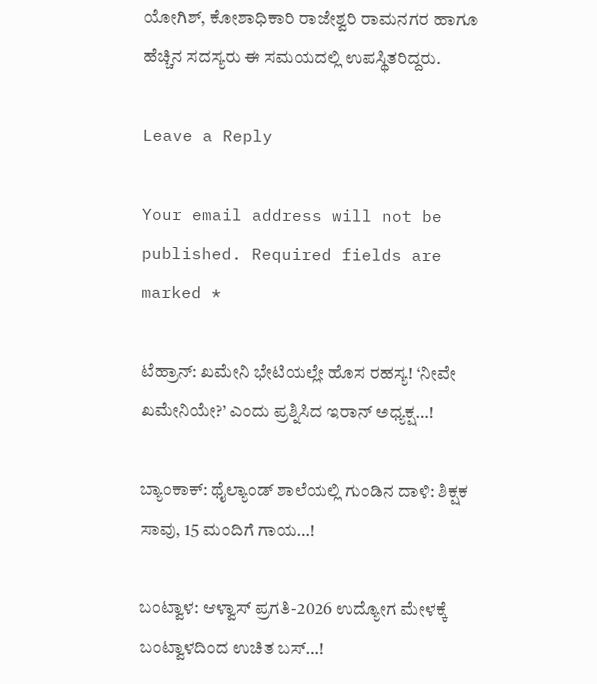ಯೋಗಿಶ್, ಕೋಶಾಧಿಕಾರಿ ರಾಜೇಶ್ವರಿ ರಾಮನಗರ ಹಾಗೂ ಹೆಚ್ಚಿನ ಸದಸ್ಯರು ಈ ಸಮಯದಲ್ಲಿ ಉಪಸ್ಥಿತರಿದ್ದರು.

Leave a Reply

Your email address will not be published. Required fields are marked *

ಟೆಹ್ರಾನ್: ಖಮೇನಿ ಭೇಟಿಯಲ್ಲೇ ಹೊಸ ರಹಸ್ಯ! ‘ನೀವೇ ಖಮೇನಿಯೇ?’ ಎಂದು ಪ್ರಶ್ನಿಸಿದ ಇರಾನ್ ಅಧ್ಯಕ್ಷ…!

ಬ್ಯಾಂಕಾಕ್: ಥೈಲ್ಯಾಂಡ್ ಶಾಲೆಯಲ್ಲಿ ಗುಂಡಿನ ದಾಳಿ: ಶಿಕ್ಷಕ ಸಾವು, 15 ಮಂದಿಗೆ ಗಾಯ…!

ಬಂಟ್ವಾಳ: ಆಳ್ವಾಸ್ ಪ್ರಗತಿ-2026 ಉದ್ಯೋಗ ಮೇಳಕ್ಕೆ ಬಂಟ್ವಾಳದಿಂದ ಉಚಿತ ಬಸ್…!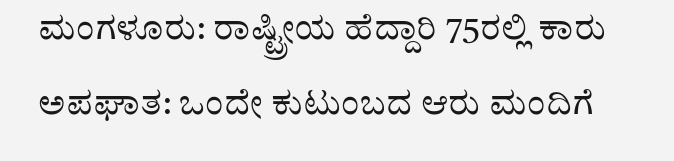ಮಂಗಳೂರು: ರಾಷ್ಟ್ರೀಯ ಹೆದ್ದಾರಿ 75ರಲ್ಲಿ ಕಾರು ಅಪಘಾತ: ಒಂದೇ ಕುಟುಂಬದ ಆರು ಮಂದಿಗೆ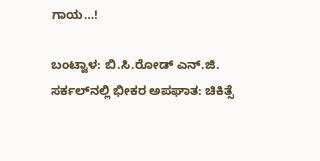ಗಾಯ…!

ಬಂಟ್ವಾಳ: ಬಿ.ಸಿ.ರೋಡ್ ಎನ್.ಜಿ. ಸರ್ಕಲ್‌ನಲ್ಲಿ ಭೀಕರ ಅಪಘಾತ: ಚಿಕಿತ್ಸೆ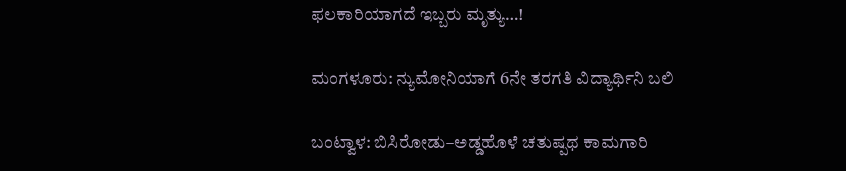ಫಲಕಾರಿಯಾಗದೆ ಇಬ್ಬರು ಮೃತ್ಯು…!

ಮಂಗಳೂರು: ನ್ಯುಮೋನಿಯಾಗೆ 6ನೇ ತರಗತಿ ವಿದ್ಯಾರ್ಥಿನಿ ಬಲಿ

ಬಂಟ್ವಾಳ: ಬಿಸಿರೋಡು–ಅಡ್ಡಹೊಳೆ ಚತುಷ್ಪಥ ಕಾಮಗಾರಿ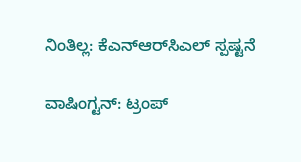ನಿಂತಿಲ್ಲ: ಕೆಎನ್‌ಆರ್‌ಸಿಎಲ್ ಸ್ಪಷ್ಟನೆ

ವಾಷಿಂಗ್ಟನ್: ಟ್ರಂಪ್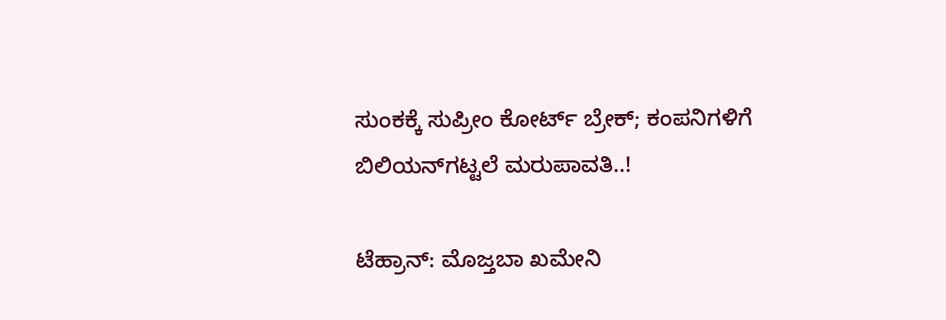ಸುಂಕಕ್ಕೆ ಸುಪ್ರೀಂ ಕೋರ್ಟ್ ಬ್ರೇಕ್; ಕಂಪನಿಗಳಿಗೆ ಬಿಲಿಯನ್‌ಗಟ್ಟಲೆ ಮರುಪಾವತಿ..!

ಟೆಹ್ರಾನ್: ಮೊಜ್ತಬಾ ಖಮೇನಿ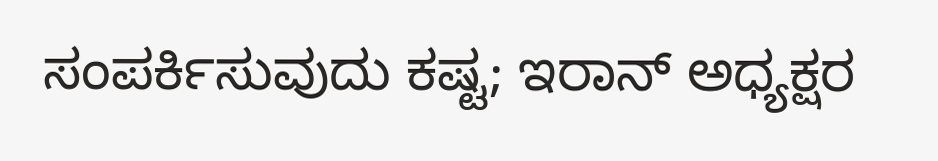ಸಂಪರ್ಕಿಸುವುದು ಕಷ್ಟ; ಇರಾನ್ ಅಧ್ಯಕ್ಷರ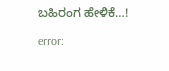ಬಹಿರಂಗ ಹೇಳಿಕೆ…!

error: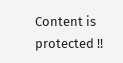Content is protected !!